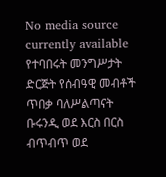No media source currently available
የተባበሩት መንግሥታት ድርጅት የሰብዓዊ መብቶች ጥበቃ ባለሥልጣናት ቡሩንዲ ወደ እርስ በርስ ብጥብጥ ወደ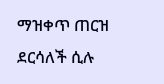ማዝቀጥ ጠርዝ ደርሳለች ሲሉ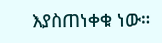እያስጠነቀቁ ነው።